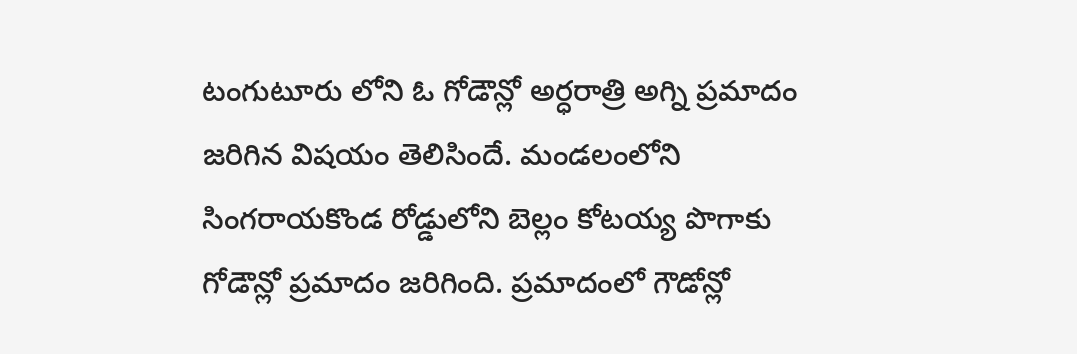టంగుటూరు లోని ఓ గోడౌన్లో అర్ధరాత్రి అగ్ని ప్రమాదం జరిగిన విషయం తెలిసిందే. మండలంలోని సింగరాయకొండ రోడ్డులోని బెల్లం కోటయ్య పొగాకు గోడౌన్లో ప్రమాదం జరిగింది. ప్రమాదంలో గౌడోన్లో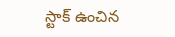స్టాక్ ఉంచిన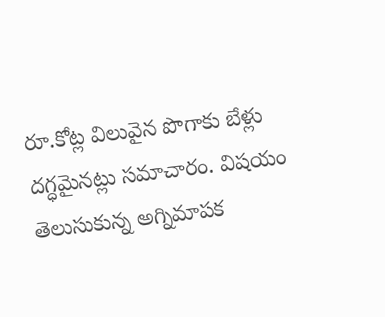రూ.కోట్ల విలువైన పొగాకు బేళ్లు దగ్ధమైనట్లు సమాచారం. విషయం తెలుసుకున్న అగ్నిమాపక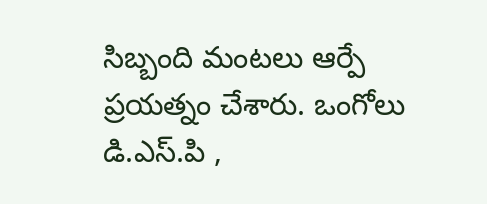సిబ్బంది మంటలు ఆర్పే ప్రయత్నం చేశారు. ఒంగోలు డి.ఎస్.పి ,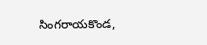సింగరాయకొండ,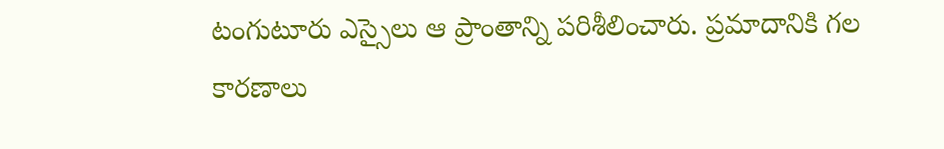టంగుటూరు ఎస్సైలు ఆ ప్రాంతాన్ని పరిశీలించారు. ప్రమాదానికి గల కారణాలు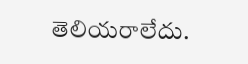తెలియరాలేదు.